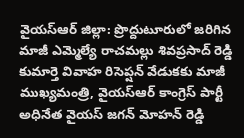వైయస్ఆర్ జిల్లా: ప్రొద్దుటూరులో జరిగిన మాజీ ఎమ్మెల్యే రాచమల్లు శివప్రసాద్ రెడ్డి కుమార్తె వివాహ రిసెప్షన్ వేడుకకు మాజీ ముఖ్యమంత్రి, వైయస్ఆర్ కాంగ్రెస్ పార్టీ అధినేత వైయస్ జగన్ మోహన్ రెడ్డి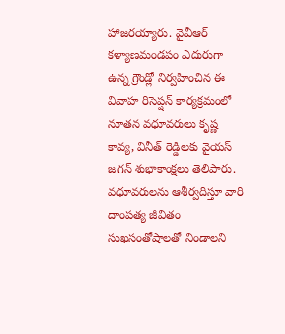హాజరయ్యారు. వైవీఆర్ కళ్యాణమండపం ఎదురుగా ఉన్న గ్రౌండ్లో నిర్వహించిన ఈ వివాహ రిసెప్షన్ కార్యక్రమంలో నూతన వధూవరులు కృష్ణ కావ్య, వినీత్ రెడ్డిలకు వైయస్ జగన్ శుభాకాంక్షలు తెలిపారు. వధూవరులను ఆశీర్వదిస్తూ వారి దాంపత్య జీవితం సుఖసంతోషాలతో నిండాలని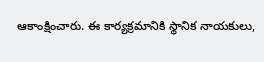ఆకాంక్షించారు. ఈ కార్యక్రమానికి స్థానిక నాయకులు,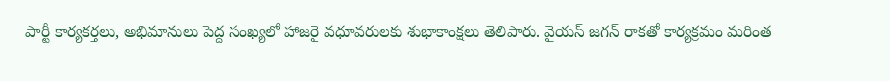పార్టీ కార్యకర్తలు, అభిమానులు పెద్ద సంఖ్యలో హాజరై వధూవరులకు శుభాకాంక్షలు తెలిపారు. వైయస్ జగన్ రాకతో కార్యక్రమం మరింత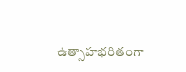ఉత్సాహభరితంగా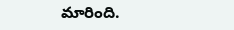మారింది.